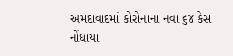અમદાવાદમાં કોરોનાના નવા ૬૪ કેસ નોંધાયા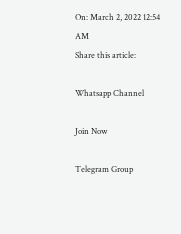On: March 2, 2022 12:54 AM
Share this article:

Whatsapp Channel

Join Now

Telegram Group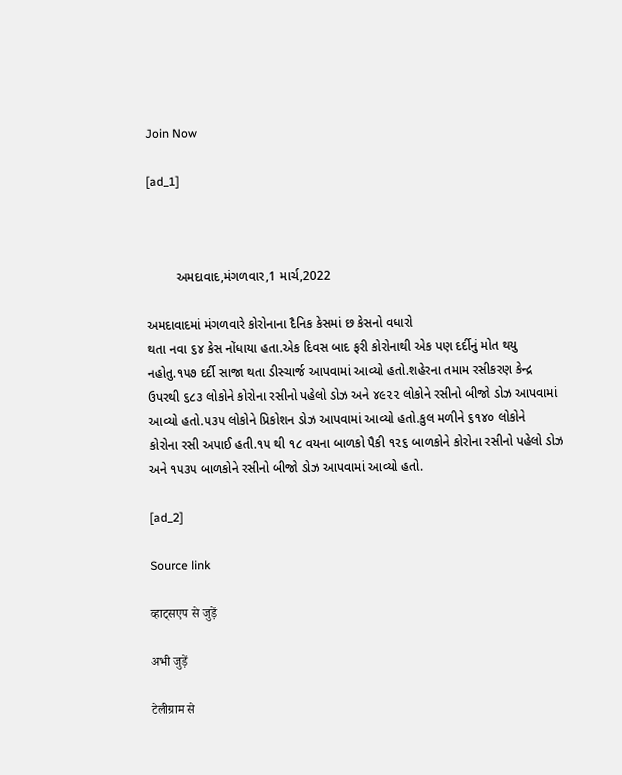Join Now

[ad_1]



        અમદાવાદ,મંગળવાર,1 માર્ચ,2022

અમદાવાદમાં મંગળવારે કોરોનાના દૈનિક કેસમાં છ કેસનો વધારો
થતા નવા ૬૪ કેસ નોંધાયા હતા.એક દિવસ બાદ ફરી કોરોનાથી એક પણ દર્દીનું મોત થયુ
નહોતુ.૧૫૭ દર્દી સાજા થતા ડીસ્ચાર્જ આપવામાં આવ્યો હતો.શહેરના તમામ રસીકરણ કેન્દ્ર
ઉપરથી ૬૮૩ લોકોને કોરોના રસીનો પહેલો ડોઝ અને ૪૯૨૨ લોકોને રસીનો બીજો ડોઝ આપવામાં
આવ્યો હતો.૫૩૫ લોકોને પ્રિકોશન ડોઝ આપવામાં આવ્યો હતો.કુલ મળીને ૬૧૪૦ લોકોને
કોરોના રસી અપાઈ હતી.૧૫ થી ૧૮ વયના બાળકો પૈકી ૧૨૬ બાળકોને કોરોના રસીનો પહેલો ડોઝ
અને ૧૫૩૫ બાળકોને રસીનો બીજો ડોઝ આપવામાં આવ્યો હતો.

[ad_2]

Source link

व्हाट्सएप से जुड़ें

अभी जुड़ें

टेलीग्राम से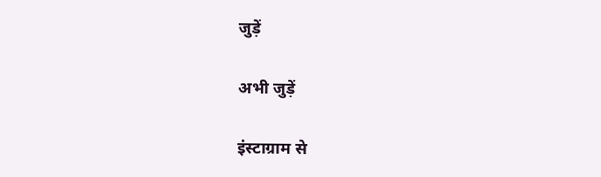जुड़ें

अभी जुड़ें

इंस्टाग्राम से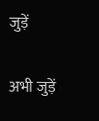जुड़ें

अभी जुड़ें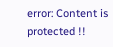error: Content is protected !!